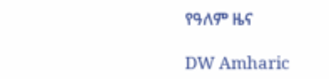የዓለም ዜና

DW Amharic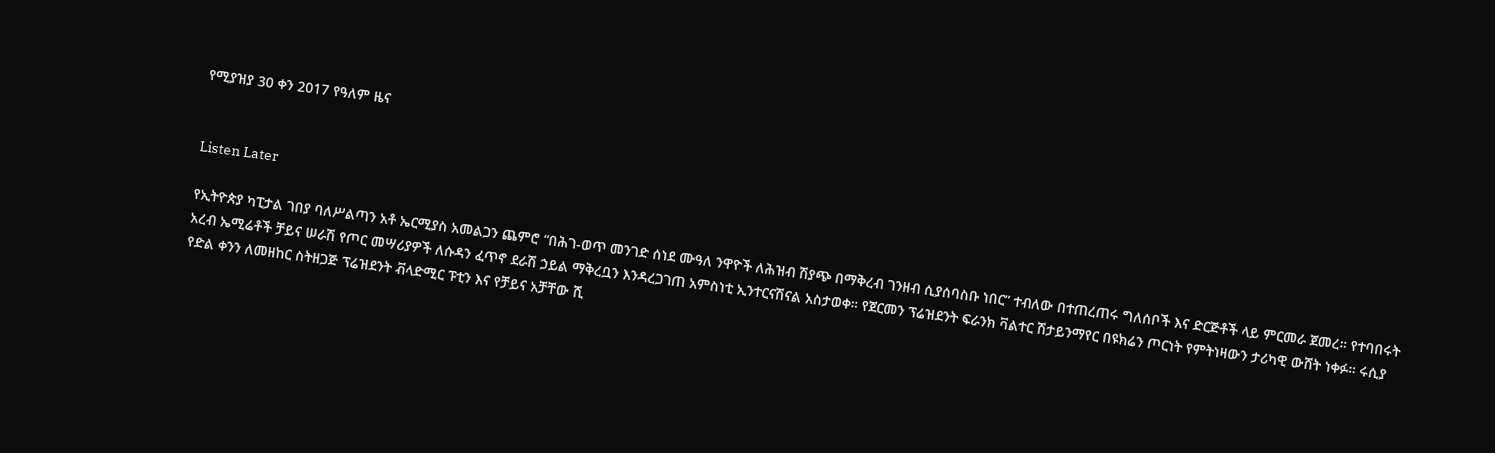የሚያዝያ 30 ቀን 2017 የዓለም ዜና


Listen Later

የኢትዮጵያ ካፒታል ገበያ ባለሥልጣን አቶ ኤርሚያስ አመልጋን ጨምሮ “በሕገ-ወጥ መንገድ ሰነደ ሙዓለ ንዋዮች ለሕዝብ ሽያጭ በማቅረብ ገንዘብ ሲያሰባስቡ ነበር” ተብለው በተጠረጠሩ ግለሰቦች እና ድርጅቶች ላይ ምርመራ ጀመረ። የተባበሩት አረብ ኤሚሬቶች ቻይና ሠራሽ የጦር መሣሪያዎች ለሱዳን ፈጥኖ ደራሽ ኃይል ማቅረቧን እንዳረጋገጠ አምስነቲ ኢንተርናሽናል አስታወቀ። የጀርመን ፕሬዝደንት ፍራንክ ቫልተር ሽታይንማየር በዩክሬን ጦርነት የምትነዛውን ታሪካዊ ውሸት ነቀፉ። ሩሲያ የድል ቀንን ለመዘከር ስትዘጋጅ ፕሬዝደንት ቭላድሚር ፑቲን እና የቻይና አቻቸው ሺ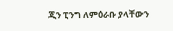ጂን ፒንግ ለምዕራቡ ያላቸውን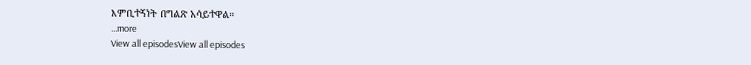እምቢተኝነት በግልጽ አሳይተዋል።
...more
View all episodesView all episodes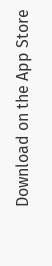Download on the App Store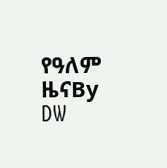የዓለም ዜናBy DW